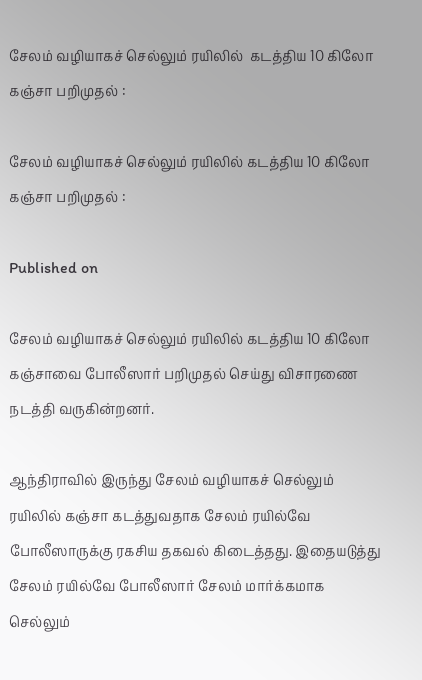சேலம் வழியாகச் செல்லும் ரயிலில்  கடத்திய 10 கிலோ கஞ்சா பறிமுதல் :

சேலம் வழியாகச் செல்லும் ரயிலில் கடத்திய 10 கிலோ கஞ்சா பறிமுதல் :

Published on

சேலம் வழியாகச் செல்லும் ரயிலில் கடத்திய 10 கிலோ கஞ்சாவை போலீஸார் பறிமுதல் செய்து விசாரணை நடத்தி வருகின்றனர்.

ஆந்திராவில் இருந்து சேலம் வழியாகச் செல்லும் ரயிலில் கஞ்சா கடத்துவதாக சேலம் ரயில்வே போலீஸாருக்கு ரகசிய தகவல் கிடைத்தது. இதையடுத்து சேலம் ரயில்வே போலீஸார் சேலம் மார்க்கமாக செல்லும்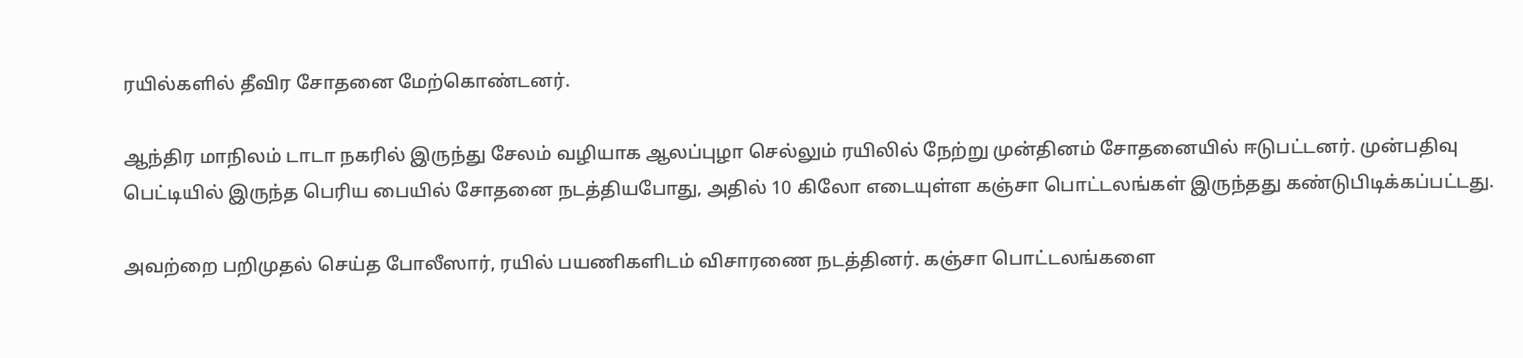ரயில்களில் தீவிர சோதனை மேற்கொண்டனர்.

ஆந்திர மாநிலம் டாடா நகரில் இருந்து சேலம் வழியாக ஆலப்புழா செல்லும் ரயிலில் நேற்று முன்தினம் சோதனையில் ஈடுபட்டனர். முன்பதிவு பெட்டியில் இருந்த பெரிய பையில் சோதனை நடத்தியபோது, அதில் 10 கிலோ எடையுள்ள கஞ்சா பொட்டலங்கள் இருந்தது கண்டுபிடிக்கப்பட்டது.

அவற்றை பறிமுதல் செய்த போலீஸார், ரயில் பயணிகளிடம் விசாரணை நடத்தினர். கஞ்சா பொட்டலங்களை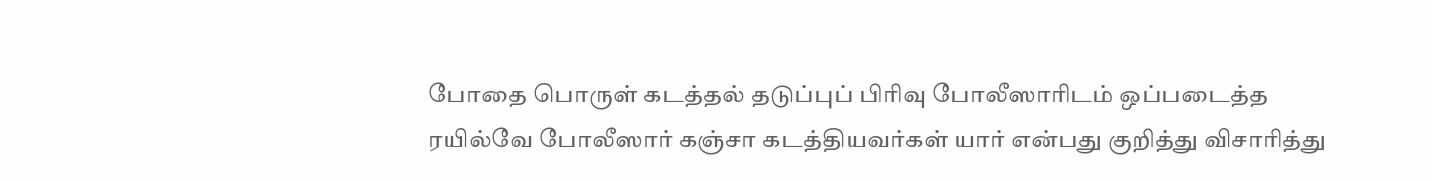போதை பொருள் கடத்தல் தடுப்புப் பிரிவு போலீஸாரிடம் ஒப்படைத்த ரயில்வே போலீஸார் கஞ்சா கடத்தியவர்கள் யார் என்பது குறித்து விசாரித்து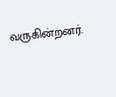வருகின்றனர்.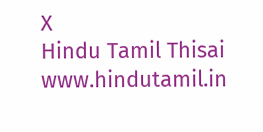X
Hindu Tamil Thisai
www.hindutamil.in